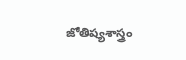జోతిష్యశాస్త్రం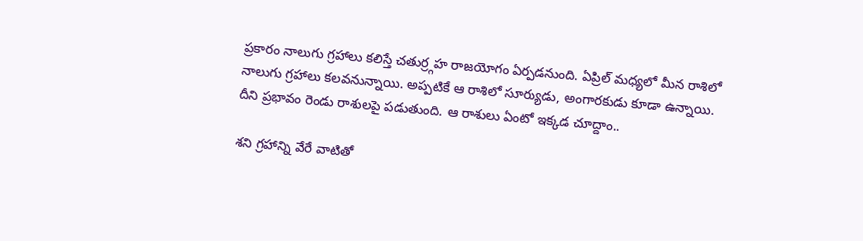ప్రకారం నాలుగు గ్రహాలు కలిస్తే చతుర్ర్గహ రాజయోగం ఏర్పడనుంది. ఏప్రిల్ మధ్యలో మీన రాశిలో నాలుగు గ్రహాలు కలవనున్నాయి. అప్పటికే ఆ రాశిలో సూర్యుడు, అంగారకుడు కూడా ఉన్నాయి. దీని ప్రభావం రెండు రాశులపై పడుతుంది. ఆ రాశులు ఏంటో ఇక్కడ చూద్దాం..

శని గ్రహాన్ని వేరే వాటితో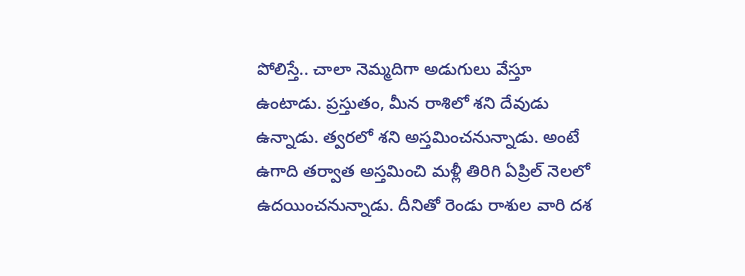పోలిస్తే.. చాలా నెమ్మదిగా అడుగులు వేస్తూ ఉంటాడు. ప్రస్తుతం, మీన రాశిలో శని దేవుడు ఉన్నాడు. త్వరలో శని అస్తమించనున్నాడు. అంటే ఉగాది తర్వాత అస్తమించి మళ్లీ తిరిగి ఏప్రిల్ నెలలో ఉదయించనున్నాడు. దీనితో రెండు రాశుల వారి దశ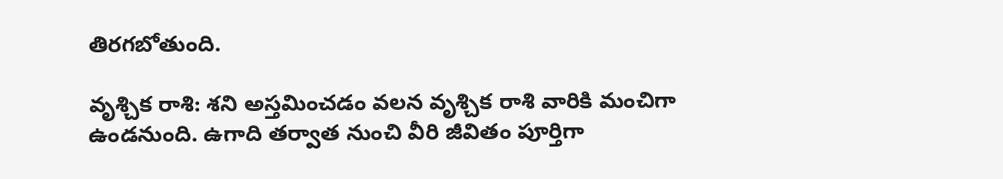తిరగబోతుంది.

వృశ్చిక రాశి: శని అస్తమించడం వలన వృశ్చిక రాశి వారికి మంచిగా ఉండనుంది. ఉగాది తర్వాత నుంచి వీరి జీవితం పూర్తిగా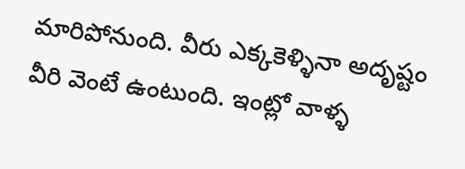మారిపోనుంది. వీరు ఎక్కకెళ్ళినా అదృష్టం వీరి వెంటే ఉంటుంది. ఇంట్లో వాళ్ళ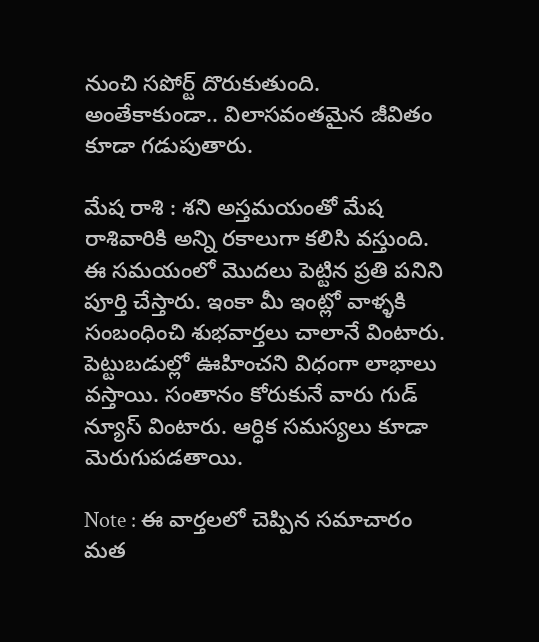నుంచి సపోర్ట్ దొరుకుతుంది. అంతేకాకుండా.. విలాసవంతమైన జీవితం కూడా గడుపుతారు.

మేష రాశి : శని అస్తమయంతో మేష రాశివారికి అన్ని రకాలుగా కలిసి వస్తుంది. ఈ సమయంలో మొదలు పెట్టిన ప్రతి పనిని పూర్తి చేస్తారు. ఇంకా మీ ఇంట్లో వాళ్ళకి సంబంధించి శుభవార్తలు చాలానే వింటారు. పెట్టుబడుల్లో ఊహించని విధంగా లాభాలు వస్తాయి. సంతానం కోరుకునే వారు గుడ్ న్యూస్ వింటారు. ఆర్ధిక సమస్యలు కూడా మెరుగుపడతాయి.

Note : ఈ వార్తలలో చెప్పిన సమాచారం మత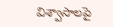విశ్వాసాలపై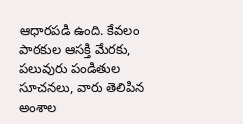ఆధారపడి ఉంది. కేవలం పాఠకుల ఆసక్తి మేరకు, పలువురు పండితుల సూచనలు, వారు తెలిపిన అంశాల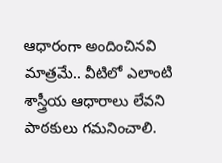ఆధారంగా అందించినవి మాత్రమే.. వీటిలో ఎలాంటి శాస్త్రీయ ఆధారాలు లేవని పాఠకులు గమనించాలి.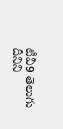టీవీ9 తెలుగు దీనిని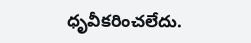ధృవీకరించలేదు.